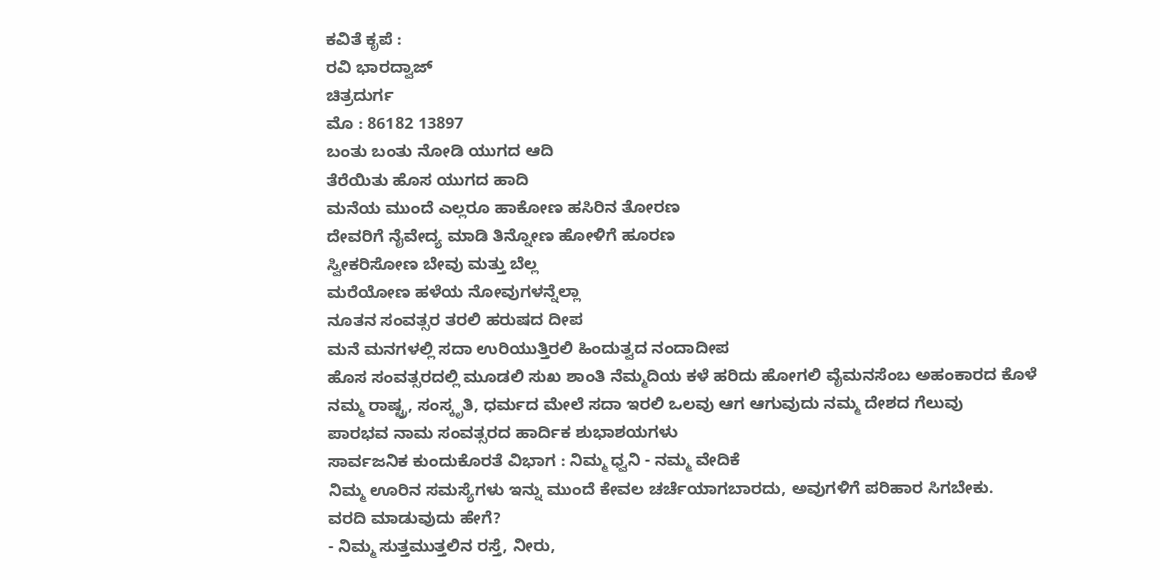ಕವಿತೆ ಕೃಪೆ :
ರವಿ ಭಾರದ್ವಾಜ್
ಚಿತ್ರದುರ್ಗ
ಮೊ : 86182 13897
ಬಂತು ಬಂತು ನೋಡಿ ಯುಗದ ಆದಿ
ತೆರೆಯಿತು ಹೊಸ ಯುಗದ ಹಾದಿ
ಮನೆಯ ಮುಂದೆ ಎಲ್ಲರೂ ಹಾಕೋಣ ಹಸಿರಿನ ತೋರಣ
ದೇವರಿಗೆ ನೈವೇದ್ಯ ಮಾಡಿ ತಿನ್ನೋಣ ಹೋಳಿಗೆ ಹೂರಣ
ಸ್ವೀಕರಿಸೋಣ ಬೇವು ಮತ್ತು ಬೆಲ್ಲ
ಮರೆಯೋಣ ಹಳೆಯ ನೋವುಗಳನ್ನೆಲ್ಲಾ
ನೂತನ ಸಂವತ್ಸರ ತರಲಿ ಹರುಷದ ದೀಪ
ಮನೆ ಮನಗಳಲ್ಲಿ ಸದಾ ಉರಿಯುತ್ತಿರಲಿ ಹಿಂದುತ್ವದ ನಂದಾದೀಪ
ಹೊಸ ಸಂವತ್ಸರದಲ್ಲಿ ಮೂಡಲಿ ಸುಖ ಶಾಂತಿ ನೆಮ್ಮದಿಯ ಕಳೆ ಹರಿದು ಹೋಗಲಿ ವೈಮನಸೆಂಬ ಅಹಂಕಾರದ ಕೊಳೆ
ನಮ್ಮ ರಾಷ್ಟ್ರ, ಸಂಸ್ಕೃತಿ, ಧರ್ಮದ ಮೇಲೆ ಸದಾ ಇರಲಿ ಒಲವು ಆಗ ಆಗುವುದು ನಮ್ಮ ದೇಶದ ಗೆಲುವು
ಪಾರಭವ ನಾಮ ಸಂವತ್ಸರದ ಹಾರ್ದಿಕ ಶುಭಾಶಯಗಳು
ಸಾರ್ವಜನಿಕ ಕುಂದುಕೊರತೆ ವಿಭಾಗ : ನಿಮ್ಮ ಧ್ವನಿ - ನಮ್ಮ ವೇದಿಕೆ
ನಿಮ್ಮ ಊರಿನ ಸಮಸ್ಯೆಗಳು ಇನ್ನು ಮುಂದೆ ಕೇವಲ ಚರ್ಚೆಯಾಗಬಾರದು, ಅವುಗಳಿಗೆ ಪರಿಹಾರ ಸಿಗಬೇಕು.
ವರದಿ ಮಾಡುವುದು ಹೇಗೆ?
- ನಿಮ್ಮ ಸುತ್ತಮುತ್ತಲಿನ ರಸ್ತೆ, ನೀರು,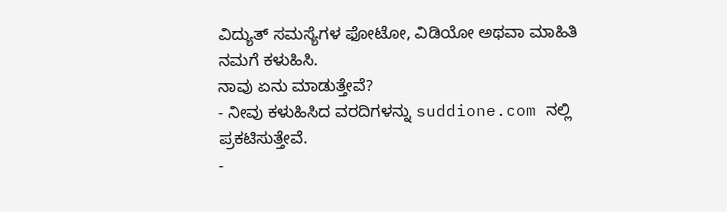ವಿದ್ಯುತ್ ಸಮಸ್ಯೆಗಳ ಫೋಟೋ, ವಿಡಿಯೋ ಅಥವಾ ಮಾಹಿತಿ ನಮಗೆ ಕಳುಹಿಸಿ.
ನಾವು ಏನು ಮಾಡುತ್ತೇವೆ?
- ನೀವು ಕಳುಹಿಸಿದ ವರದಿಗಳನ್ನು suddione.com ನಲ್ಲಿ ಪ್ರಕಟಿಸುತ್ತೇವೆ.
-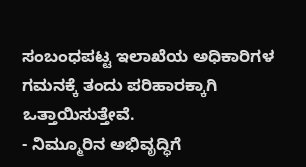ಸಂಬಂಧಪಟ್ಟ ಇಲಾಖೆಯ ಅಧಿಕಾರಿಗಳ ಗಮನಕ್ಕೆ ತಂದು ಪರಿಹಾರಕ್ಕಾಗಿ ಒತ್ತಾಯಿಸುತ್ತೇವೆ.
- ನಿಮ್ಮೂರಿನ ಅಭಿವೃದ್ಧಿಗೆ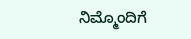ನಿಮ್ಮೊಂದಿಗೆ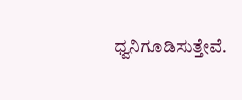ಧ್ವನಿಗೂಡಿಸುತ್ತೇವೆ.